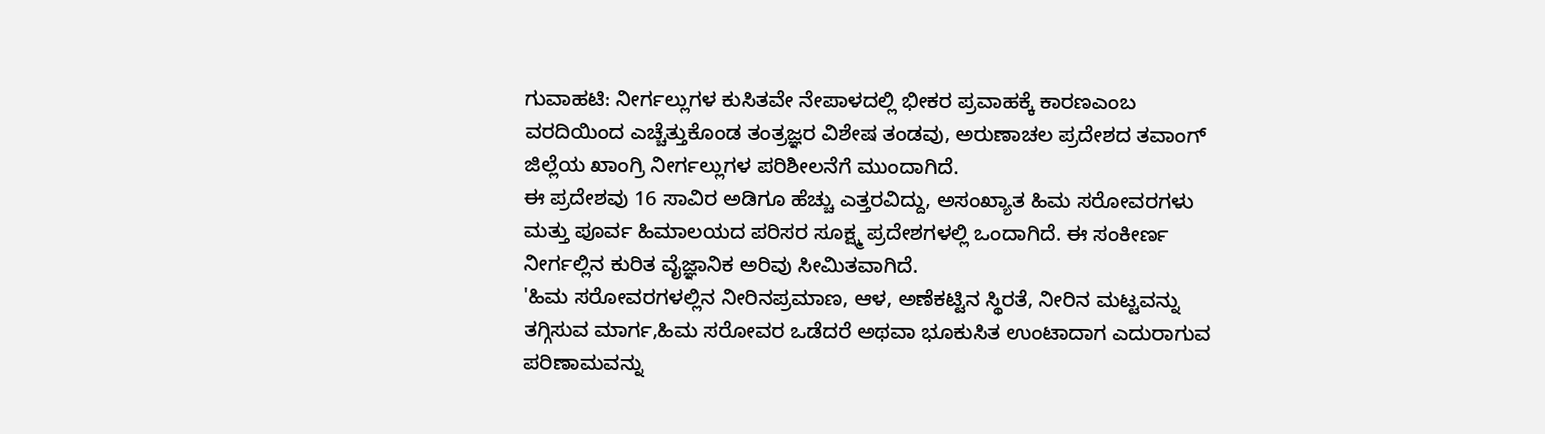ಗುವಾಹಟಿ: ನೀರ್ಗಲ್ಲುಗಳ ಕುಸಿತವೇ ನೇಪಾಳದಲ್ಲಿ ಭೀಕರ ಪ್ರವಾಹಕ್ಕೆ ಕಾರಣಎಂಬ ವರದಿಯಿಂದ ಎಚ್ಚೆತ್ತುಕೊಂಡ ತಂತ್ರಜ್ಞರ ವಿಶೇಷ ತಂಡವು, ಅರುಣಾಚಲ ಪ್ರದೇಶದ ತವಾಂಗ್ ಜಿಲ್ಲೆಯ ಖಾಂಗ್ರಿ ನೀರ್ಗಲ್ಲುಗಳ ಪರಿಶೀಲನೆಗೆ ಮುಂದಾಗಿದೆ.
ಈ ಪ್ರದೇಶವು 16 ಸಾವಿರ ಅಡಿಗೂ ಹೆಚ್ಚು ಎತ್ತರವಿದ್ದು, ಅಸಂಖ್ಯಾತ ಹಿಮ ಸರೋವರಗಳು ಮತ್ತು ಪೂರ್ವ ಹಿಮಾಲಯದ ಪರಿಸರ ಸೂಕ್ಷ್ಮ ಪ್ರದೇಶಗಳಲ್ಲಿ ಒಂದಾಗಿದೆ. ಈ ಸಂಕೀರ್ಣ ನೀರ್ಗಲ್ಲಿನ ಕುರಿತ ವೈಜ್ಞಾನಿಕ ಅರಿವು ಸೀಮಿತವಾಗಿದೆ.
'ಹಿಮ ಸರೋವರಗಳಲ್ಲಿನ ನೀರಿನಪ್ರಮಾಣ, ಆಳ, ಅಣೆಕಟ್ಟಿನ ಸ್ಥಿರತೆ, ನೀರಿನ ಮಟ್ಟವನ್ನು ತಗ್ಗಿಸುವ ಮಾರ್ಗ,ಹಿಮ ಸರೋವರ ಒಡೆದರೆ ಅಥವಾ ಭೂಕುಸಿತ ಉಂಟಾದಾಗ ಎದುರಾಗುವ ಪರಿಣಾಮವನ್ನು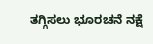ತಗ್ಗಿಸಲು ಭೂರಚನೆ ನಕ್ಷೆ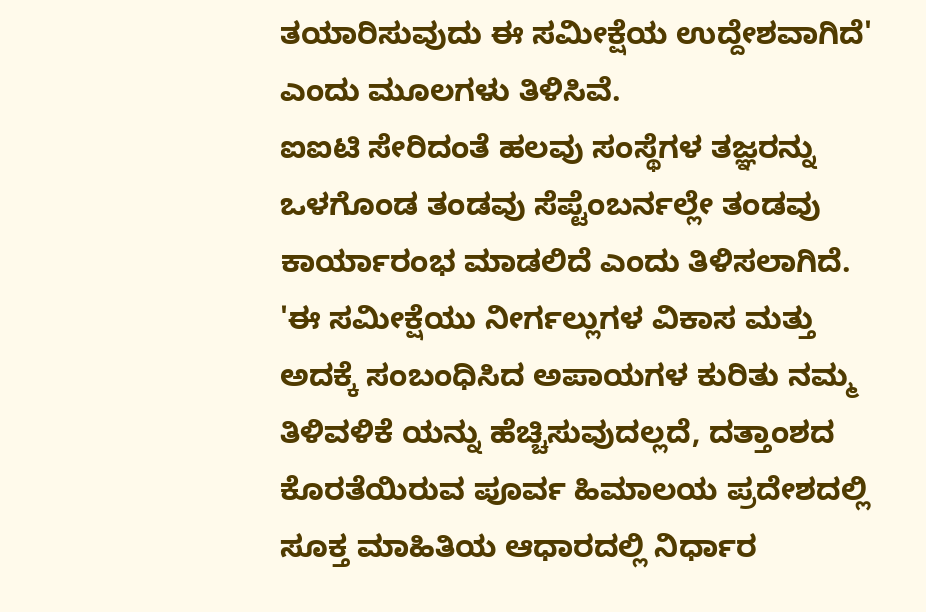ತಯಾರಿಸುವುದು ಈ ಸಮೀಕ್ಷೆಯ ಉದ್ದೇಶವಾಗಿದೆ' ಎಂದು ಮೂಲಗಳು ತಿಳಿಸಿವೆ.
ಐಐಟಿ ಸೇರಿದಂತೆ ಹಲವು ಸಂಸ್ಥೆಗಳ ತಜ್ಞರನ್ನು ಒಳಗೊಂಡ ತಂಡವು ಸೆಪ್ಟೆಂಬರ್ನಲ್ಲೇ ತಂಡವು ಕಾರ್ಯಾರಂಭ ಮಾಡಲಿದೆ ಎಂದು ತಿಳಿಸಲಾಗಿದೆ.
'ಈ ಸಮೀಕ್ಷೆಯು ನೀರ್ಗಲ್ಲುಗಳ ವಿಕಾಸ ಮತ್ತು ಅದಕ್ಕೆ ಸಂಬಂಧಿಸಿದ ಅಪಾಯಗಳ ಕುರಿತು ನಮ್ಮ ತಿಳಿವಳಿಕೆ ಯನ್ನು ಹೆಚ್ಚಿಸುವುದಲ್ಲದೆ, ದತ್ತಾಂಶದ ಕೊರತೆಯಿರುವ ಪೂರ್ವ ಹಿಮಾಲಯ ಪ್ರದೇಶದಲ್ಲಿ ಸೂಕ್ತ ಮಾಹಿತಿಯ ಆಧಾರದಲ್ಲಿ ನಿರ್ಧಾರ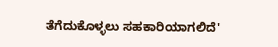ತೆಗೆದುಕೊಳ್ಳಲು ಸಹಕಾರಿಯಾಗಲಿದೆ'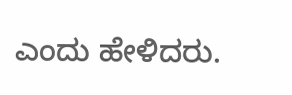ಎಂದು ಹೇಳಿದರು.